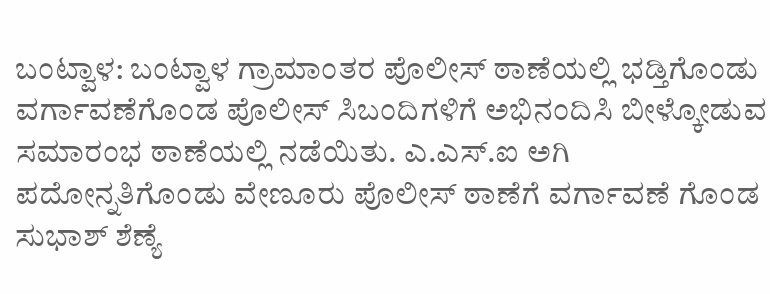ಬಂಟ್ವಾಳ: ಬಂಟ್ವಾಳ ಗ್ರಾಮಾಂತರ ಪೊಲೀಸ್ ಠಾಣೆಯಲ್ಲಿ ಭಡ್ತಿಗೊಂಡು ವರ್ಗಾವಣೆಗೊಂಡ ಪೊಲೀಸ್ ಸಿಬಂದಿಗಳಿಗೆ ಅಭಿನಂದಿಸಿ ಬೀಳ್ಕೋಡುವ ಸಮಾರಂಭ ಠಾಣೆಯಲ್ಲಿ ನಡೆಯಿತು. ಎ.ಎಸ್.ಐ ಅಗಿ ಪದೋನ್ನತಿಗೊಂಡು ವೇಣೂರು ಪೊಲೀಸ್ ಠಾಣೆಗೆ ವರ್ಗಾವಣೆ ಗೊಂಡ ಸುಭಾಶ್ ಶೆಣ್ಯೆ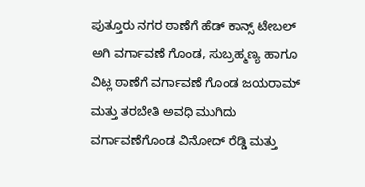ಪುತ್ತೂರು ನಗರ ಠಾಣೆಗೆ ಹೆಡ್ ಕಾನ್ಸ್ ಟೇಬಲ್ ಅಗಿ ವರ್ಗಾವಣೆ ಗೊಂಡ, ಸುಬ್ರಹ್ಮಣ್ಯ ಹಾಗೂ ವಿಟ್ಲ ಠಾಣೆಗೆ ವರ್ಗಾವಣೆ ಗೊಂಡ ಜಯರಾಮ್ ಮತ್ತು ತರಬೇತಿ ಅವಧಿ ಮುಗಿದು ವರ್ಗಾವಣೆಗೊಂಡ ವಿನೋದ್ ರೆಡ್ಡಿ ಮತ್ತು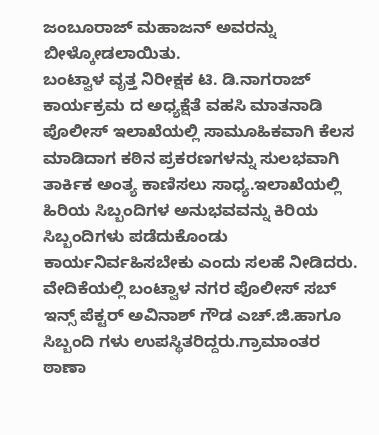ಜಂಬೂರಾಜ್ ಮಹಾಜನ್ ಅವರನ್ನು ಬೀಳ್ಕೋಡಲಾಯಿತು.
ಬಂಟ್ವಾಳ ವೃತ್ತ ನಿರೀಕ್ಷಕ ಟಿ. ಡಿ.ನಾಗರಾಜ್ ಕಾರ್ಯಕ್ರಮ ದ ಅಧ್ಯಕ್ಷೆತೆ ವಹಸಿ ಮಾತನಾಡಿ ಪೊಲೀಸ್ ಇಲಾಖೆಯಲ್ಲಿ ಸಾಮೂಹಿಕವಾಗಿ ಕೆಲಸ ಮಾಡಿದಾಗ ಕಠಿನ ಪ್ರಕರಣಗಳನ್ನು ಸುಲಭವಾಗಿ ತಾರ್ಕಿಕ ಅಂತ್ಯ ಕಾಣಿಸಲು ಸಾಧ್ಯ.ಇಲಾಖೆಯಲ್ಲಿ ಹಿರಿಯ ಸಿಬ್ಬಂದಿಗಳ ಅನುಭವವನ್ನು ಕಿರಿಯ ಸಿಬ್ಬಂದಿಗಳು ಪಡೆದುಕೊಂಡು ಕಾರ್ಯನಿರ್ವಹಿಸಬೇಕು ಎಂದು ಸಲಹೆ ನೀಡಿದರು. ವೇದಿಕೆಯಲ್ಲಿ ಬಂಟ್ವಾಳ ನಗರ ಪೊಲೀಸ್ ಸಬ್ ಇನ್ಸ್ ಪೆಕ್ಟರ್ ಅವಿನಾಶ್ ಗೌಡ ಎಚ್.ಜಿ.ಹಾಗೂ ಸಿಬ್ಬಂದಿ ಗಳು ಉಪಸ್ಥಿತರಿದ್ದರು.ಗ್ರಾಮಾಂತರ ಠಾಣಾ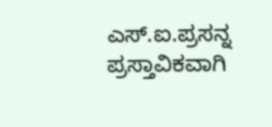ಎಸ್.ಐ.ಪ್ರಸನ್ನ ಪ್ರಸ್ತಾವಿಕವಾಗಿ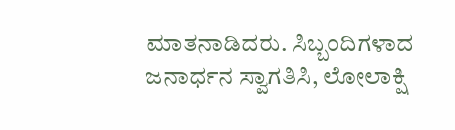ಮಾತನಾಡಿದರು. ಸಿಬ್ಬಂದಿಗಳಾದ ಜನಾರ್ಧನ ಸ್ವಾಗತಿಸಿ, ಲೋಲಾಕ್ಷಿ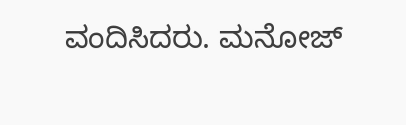ವಂದಿಸಿದರು. ಮನೋಜ್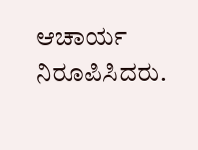ಆಚಾರ್ಯ ನಿರೂಪಿಸಿದರು.